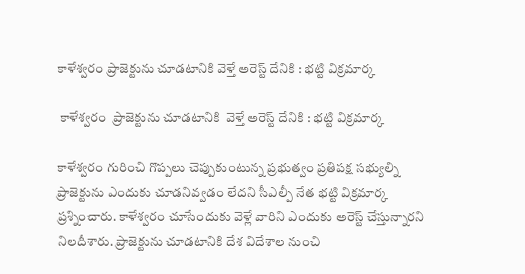కాళేశ్వరం ప్రాజెక్టును చూడటానికి వెళ్తే అరెస్ట్ దేనికి : భట్టి విక్రమార్క

 కాళేశ్వరం  ప్రాజెక్టును చూడటానికి  వెళ్తే అరెస్ట్ దేనికి : భట్టి విక్రమార్క

కాళేశ్వరం గురించి గొప్పలు చెప్పుకుంటున్న ప్రభుత్వం ప్రతిపక్ష సభ్యుల్ని ప్రాజెక్టును ఎందుకు చూడనివ్వడం లేదని సీఎల్పీ నేత భట్టి విక్రమార్క ప్రశ్నించారు. కాళేశ్వరం చూసేందుకు వెళ్లే వారిని ఎందుకు అరెస్ట్ చేస్తున్నారని నిలదీశారు. ప్రాజెక్టును చూడటానికి దేశ విదేశాల నుంచి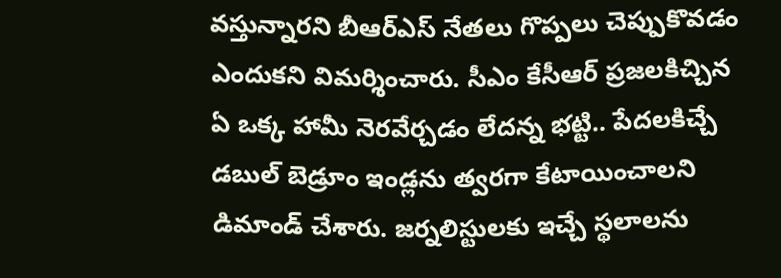వస్తున్నారని బీఆర్ఎస్ నేతలు గొప్పలు చెప్పుకొవడం ఎందుకని విమర్శించారు. సీఎం కేసీఆర్ ప్రజలకిచ్చిన ఏ ఒక్క హామీ నెరవేర్చడం లేదన్న భట్టి.. పేదలకిచ్చే డబుల్ బెడ్రూం ఇండ్లను త్వరగా కేటాయించాలని డిమాండ్ చేశారు. జర్నలిస్టులకు ఇచ్చే స్థలాలను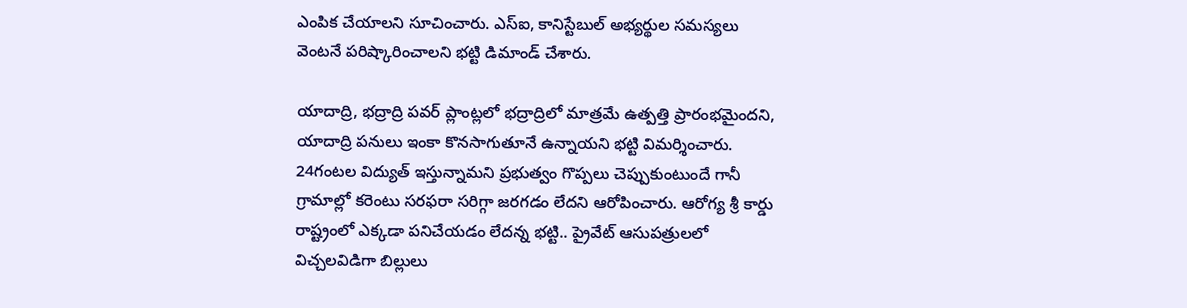ఎంపిక చేయాలని సూచించారు. ఎస్ఐ, కానిస్టేబుల్ అభ్యర్థుల సమస్యలు వెంటనే పరిష్కారించాలని భట్టి డిమాండ్ చేశారు.

యాదాద్రి, భద్రాద్రి పవర్ ప్లాంట్లలో భద్రాద్రిలో మాత్రమే ఉత్పత్తి ప్రారంభమైందని, యాదాద్రి పనులు ఇంకా కొనసాగుతూనే ఉన్నాయని భట్టి విమర్శించారు. 24గంటల విద్యుత్ ఇస్తున్నామని ప్రభుత్వం గొప్పలు చెప్పుకుంటుందే గానీ గ్రామాల్లో కరెంటు సరఫరా సరిగ్గా జరగడం లేదని ఆరోపించారు. ఆరోగ్య శ్రీ కార్డు రాష్ట్రంలో ఎక్కడా పనిచేయడం లేదన్న భట్టి.. ప్రైవేట్ ఆసుపత్రులలో విచ్చలవిడిగా బిల్లులు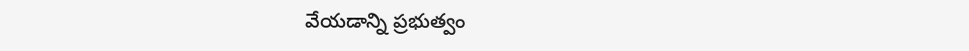వేయడాన్ని ప్రభుత్వం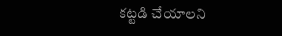కట్టడి చేయాలని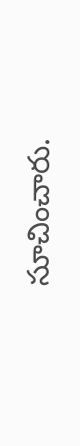సూచించారు.